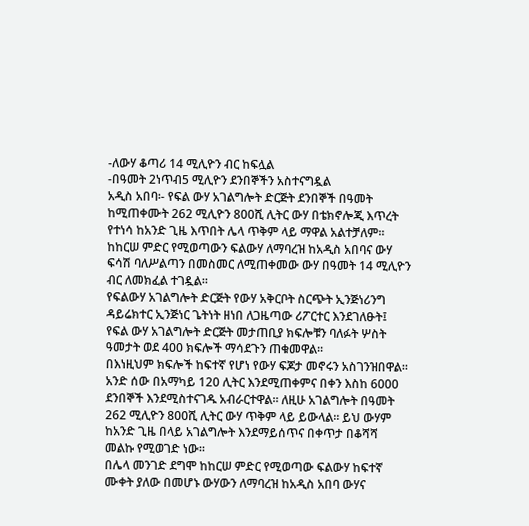-ለውሃ ቆጣሪ 14 ሚሊዮን ብር ከፍሏል
-በዓመት 2ነጥብ5 ሚሊዮን ደንበኞችን አስተናግዷል
አዲስ አበባ፡- የፍል ውሃ አገልግሎት ድርጅት ደንበኞች በዓመት ከሚጠቀሙት 262 ሚሊዮን 800ሺ ሊትር ውሃ በቴክኖሎጂ እጥረት የተነሳ ከአንድ ጊዜ እጥበት ሌላ ጥቅም ላይ ማዋል አልተቻለም። ከከርሠ ምድር የሚወጣውን ፍልውሃ ለማባረዝ ከአዲስ አበባና ውሃ ፍሳሽ ባለሥልጣን በመስመር ለሚጠቀመው ውሃ በዓመት 14 ሚሊዮን ብር ለመክፈል ተገዷል።
የፍልውሃ አገልግሎት ድርጅት የውሃ አቅርቦት ስርጭት ኢንጅነሪንግ ዳይሬክተር ኢንጅነር ጌትነት ዘነበ ለጋዜጣው ሪፖርተር እንደገለፁት፤ የፍል ውሃ አገልግሎት ድርጅት መታጠቢያ ክፍሎቹን ባለፉት ሦስት ዓመታት ወደ 400 ክፍሎች ማሳደጉን ጠቁመዋል።
በእነዚህም ክፍሎች ከፍተኛ የሆነ የውሃ ፍጆታ መኖሩን አስገንዝበዋል። አንድ ሰው በአማካይ 120 ሊትር እንደሚጠቀምና በቀን እስከ 6000 ደንበኞች እንደሚስተናገዱ አብራርተዋል። ለዚሁ አገልግሎት በዓመት 262 ሚሊዮን 800ሺ ሊትር ውሃ ጥቅም ላይ ይውላል። ይህ ውሃም ከአንድ ጊዜ በላይ አገልግሎት እንደማይሰጥና በቀጥታ በቆሻሻ መልኩ የሚወገድ ነው።
በሌላ መንገድ ደግሞ ከከርሠ ምድር የሚወጣው ፍልውሃ ከፍተኛ ሙቀት ያለው በመሆኑ ውሃውን ለማባረዝ ከአዲስ አበባ ውሃና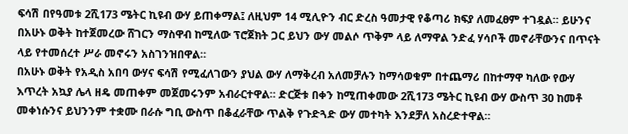ፍሳሽ በየዓመቱ 2ሺ173 ሜትር ኪዩብ ውሃ ይጠቀማል፤ ለዚህም 14 ሚሊዮን ብር ድረስ ዓመታዊ የቆጣሪ ክፍያ ለመፈፀም ተገዷል። ይሁንና በአሁኑ ወቅት ከተጀመረው ሸገርን ማስዋብ ከሚለው ፕሮጀክት ጋር ይህን ውሃ መልሶ ጥቅም ላይ ለማዋል ንድፈ ሃሳቦች መኖራቸውንና በጥናት ላይ የተመሰረተ ሥራ መኖሩን አስገንዝበዋል።
በአሁኑ ወቅት የአዲስ አበባ ውሃና ፍሳሽ የሚፈለገውን ያህል ውሃ ለማቅረብ አለመቻሉን ከማሳወቁም በተጨማሪ በከተማዋ ካለው የውሃ እጥረት አኳያ ሌላ ዘዴ መጠቀም መጀመሩንም አብራርተዋል። ድርጅቱ በቀን ከሚጠቀመው 2ሺ173 ሜትር ኪዩብ ውሃ ውስጥ 30 ከመቶ መቀነሱንና ይህንንም ተቋሙ በራሱ ግቢ ውስጥ በቆፈራቸው ጥልቅ የጉድጓድ ውሃ መተካት እንደቻለ አስረድተዋል።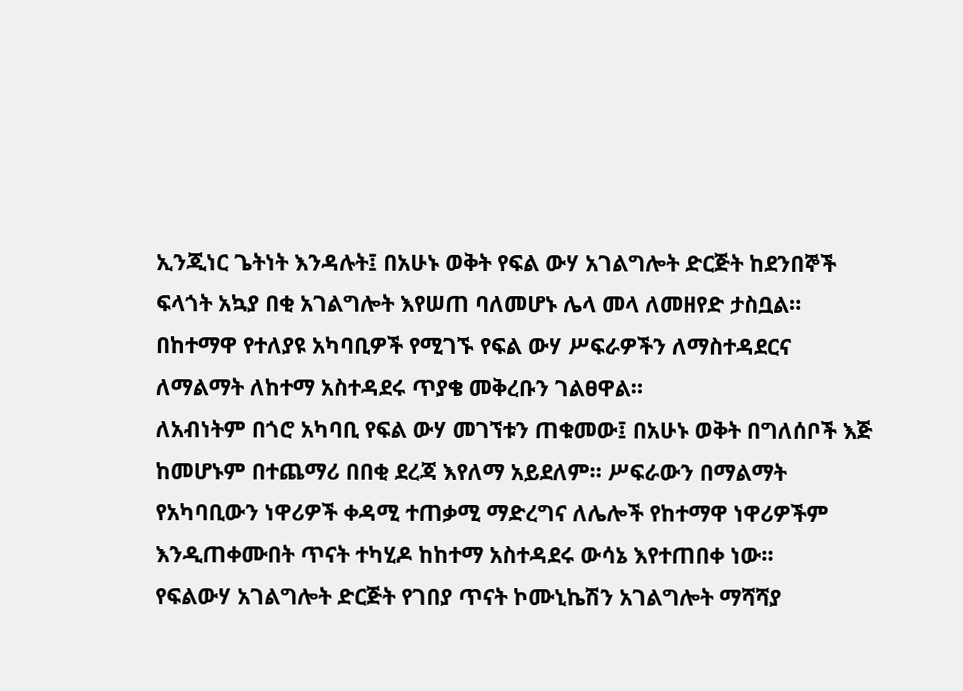ኢንጂነር ጌትነት እንዳሉት፤ በአሁኑ ወቅት የፍል ውሃ አገልግሎት ድርጅት ከደንበኞች ፍላጎት አኳያ በቂ አገልግሎት እየሠጠ ባለመሆኑ ሌላ መላ ለመዘየድ ታስቧል። በከተማዋ የተለያዩ አካባቢዎች የሚገኙ የፍል ውሃ ሥፍራዎችን ለማስተዳደርና ለማልማት ለከተማ አስተዳደሩ ጥያቄ መቅረቡን ገልፀዋል።
ለአብነትም በጎሮ አካባቢ የፍል ውሃ መገኘቱን ጠቁመው፤ በአሁኑ ወቅት በግለሰቦች እጅ ከመሆኑም በተጨማሪ በበቂ ደረጃ እየለማ አይደለም። ሥፍራውን በማልማት የአካባቢውን ነዋሪዎች ቀዳሚ ተጠቃሚ ማድረግና ለሌሎች የከተማዋ ነዋሪዎችም እንዲጠቀሙበት ጥናት ተካሂዶ ከከተማ አስተዳደሩ ውሳኔ እየተጠበቀ ነው።
የፍልውሃ አገልግሎት ድርጅት የገበያ ጥናት ኮሙኒኬሽን አገልግሎት ማሻሻያ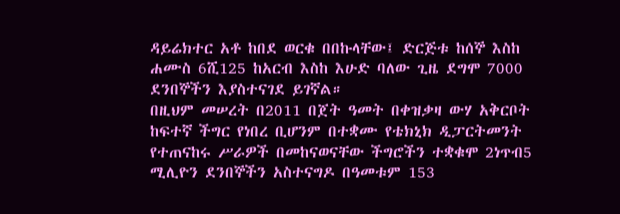ዳይሬክተር አቶ ከበደ ወርቁ በበኩላቸው፤ ድርጅቱ ከሰኞ እስከ ሐሙስ 6ሺ125 ከአርብ እስከ እሁድ ባለው ጊዜ ደግሞ 7000 ደንበኞችን እያስተናገደ ይገኛል።
በዚህም መሠረት በ2011 በጀት ዓመት በቀዝቃዛ ውሃ አቅርቦት ከፍተኛ ችግር የነበረ ቢሆንም በተቋሙ የቴክኒክ ዲፓርትመንት የተጠናከሩ ሥራዎች በመከናወናቸው ችግሮችን ተቋቁሞ 2ነጥብ5 ሚሊዮን ደንበኞችን አስተናግዶ በዓመቱም 153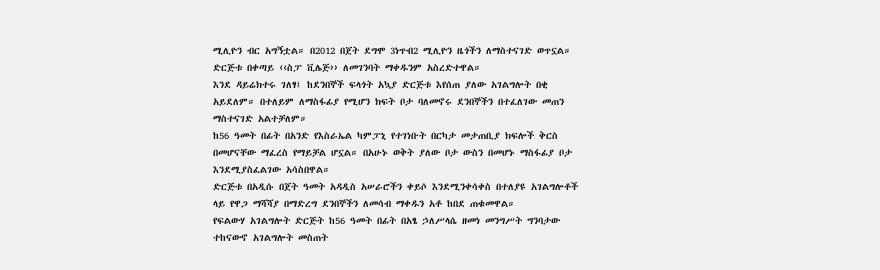ሚሊዮን ብር አግኝቷል። በ2012 በጀት ደግሞ 3ነጥብ2 ሚሊዮን ዜጎችን ለማስተናገድ ወጥኗል። ድርጅቱ በቀጣይ ‹‹ስፓ ቪሌጅ›› ለመገንባት ማቀዱንም አስረድተዋል።
እንደ ዳይሬክተሩ ገለፃ፤ ከደንበኞች ፍላጎት አኳያ ድርጅቱ እየሰጠ ያለው አገልግሎት በቂ አይደለም። በተለይም ለማስፋፊያ የሚሆን ክፍት ቦታ ባለመኖሩ ደንበኞችን በተፈለገው መጠን ማስተናገድ አልተቻለም።
ከ56 ዓመት በፊት በአንድ የእስራኤል ካምፓኒ የተገነቡት በርካታ መታጠቢያ ክፍሎች ቅርስ በመሆናቸው ማፈረስ የማይቻል ሆኗል። በአሁኑ ወቅት ያለው ቦታ ውስን በመሆኑ ማስፋፊያ ቦታ እንደሚያስፈልገው አሳስበዋል።
ድርጅቱ በአዲሱ በጀት ዓመት አዳዲስ አሠራሮችን ቀይሶ እንደሚንቀሳቀስ በተለያዩ አገልግሎቶች ላይ የዋጋ ማሻሻያ በማድረግ ደንበኞችን ለመሳብ ማቀዱን አቶ ከበደ ጠቁመዋል።
የፍልውሃ አገልግሎት ድርጅት ከ56 ዓመት በፊት በአፄ ኃለሥላሴ ዘመነ መንግሥት ግንባታው ተከናውኖ አገልግሎት መስጠት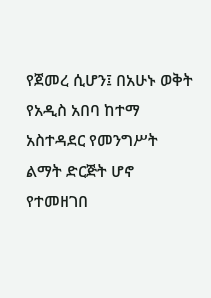የጀመረ ሲሆን፤ በአሁኑ ወቅት የአዲስ አበባ ከተማ አስተዳደር የመንግሥት ልማት ድርጅት ሆኖ የተመዘገበ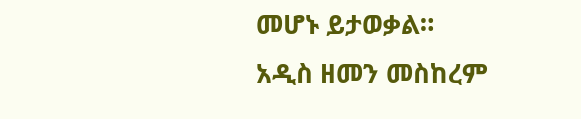መሆኑ ይታወቃል።
አዲስ ዘመን መስከረም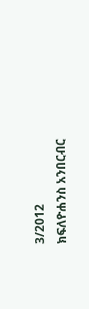3/2012
ክፍለዮሐንስ አንበርብር